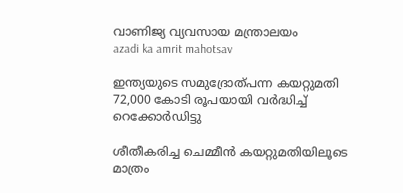വാണിജ്യ വ്യവസായ മന്ത്രാലയം
azadi ka amrit mahotsav

ഇന്ത്യയുടെ സമുദ്രോത്പന്ന കയറ്റുമതി 72,000 കോടി രൂപയായി വർദ്ധിച്ച് റെക്കോർഡിട്ടു

ശീതീകരിച്ച ചെമ്മീൻ കയറ്റുമതിയിലൂടെ മാത്രം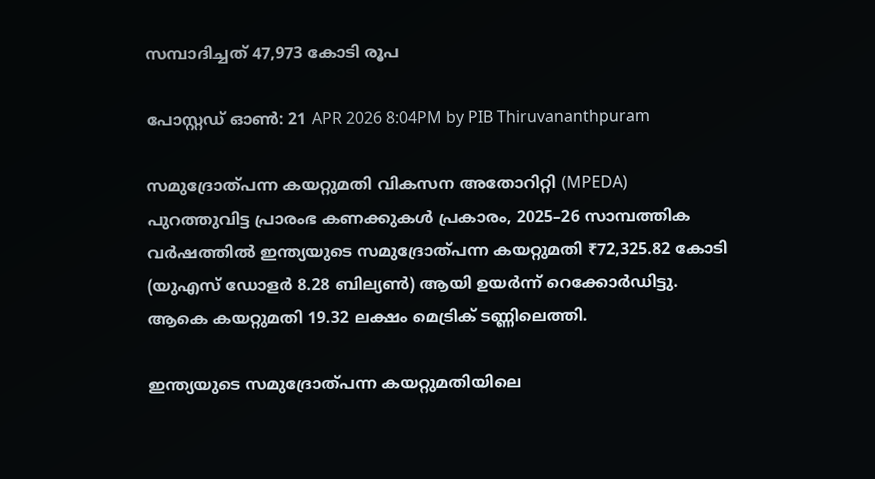സമ്പാദിച്ചത് 47,973 കോടി രൂപ

പോസ്റ്റഡ് ഓണ്‍: 21 APR 2026 8:04PM by PIB Thiruvananthpuram

സമുദ്രോത്പന്ന കയറ്റുമതി വികസന അതോറിറ്റി (MPEDA) പുറത്തുവിട്ട പ്രാരംഭ കണക്കുകൾ പ്രകാരം, 2025–26 സാമ്പത്തിക വർഷത്തിൽ ഇന്ത്യയുടെ സമുദ്രോത്പന്ന കയറ്റുമതി ₹72,325.82 കോടി (യുഎസ് ഡോളർ 8.28 ബില്യൺ) ആയി ഉയർന്ന് റെക്കോർഡിട്ടു. ആകെ കയറ്റുമതി 19.32 ലക്ഷം മെട്രിക് ടണ്ണിലെത്തി.

ഇന്ത്യയുടെ സമുദ്രോത്പന്ന കയറ്റുമതിയിലെ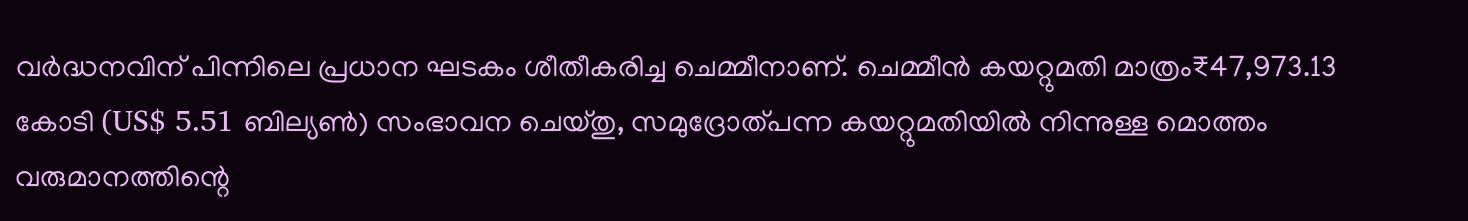വർദ്ധനവിന് പിന്നിലെ പ്രധാന ഘടകം ശീതീകരിച്ച ചെമ്മീനാണ്. ചെമ്മീൻ കയറ്റുമതി മാത്രം₹47,973.13 കോടി (US$ 5.51 ബില്യൺ) സംഭാവന ചെയ്തു, സമുദ്രോത്പന്ന കയറ്റുമതിയിൽ നിന്നുള്ള മൊത്തം വരുമാനത്തിന്റെ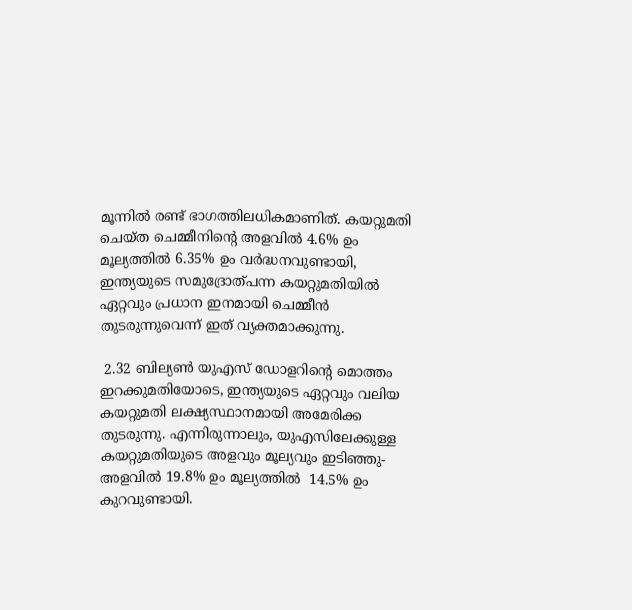മൂന്നിൽ രണ്ട് ഭാഗത്തിലധികമാണിത്. കയറ്റുമതി ചെയ്ത ചെമ്മീനിന്റെ അളവിൽ 4.6% ഉം മൂല്യത്തിൽ 6.35% ഉം വർദ്ധനവുണ്ടായി, ഇന്ത്യയുടെ സമുദ്രോത്പന്ന കയറ്റുമതിയിൽ ഏറ്റവും പ്രധാന ഇനമായി ചെമ്മീൻ തുടരുന്നുവെന്ന് ഇത് വ്യക്തമാക്കുന്നു.

 2.32 ബില്യൺ യുഎസ് ഡോളറിന്റെ മൊത്തം ഇറക്കുമതിയോടെ, ഇന്ത്യയുടെ ഏറ്റവും വലിയ കയറ്റുമതി ലക്ഷ്യസ്ഥാനമായി അമേരിക്ക തുടരുന്നു. എന്നിരുന്നാലും, യുഎസിലേക്കുള്ള കയറ്റുമതിയുടെ അളവും മൂല്യവും ഇടിഞ്ഞു- അളവിൽ 19.8% ഉം മൂല്യത്തിൽ  14.5% ഉം കുറവുണ്ടായി.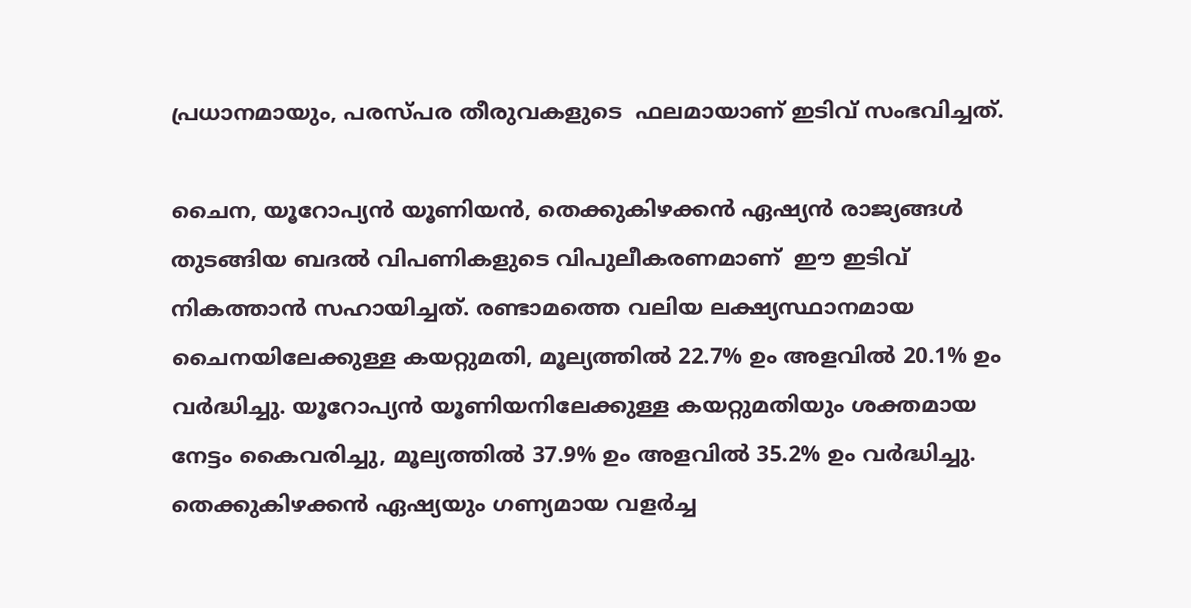പ്രധാനമായും, പരസ്പര തീരുവകളുടെ  ഫലമായാണ് ഇടിവ് സംഭവിച്ചത്.

ചൈന, യൂറോപ്യൻ യൂണിയൻ, തെക്കുകിഴക്കൻ ഏഷ്യൻ രാജ്യങ്ങൾ തുടങ്ങിയ ബദൽ വിപണികളുടെ വിപുലീകരണമാണ്  ഈ ഇടിവ് നികത്താൻ സഹായിച്ചത്. രണ്ടാമത്തെ വലിയ ലക്ഷ്യസ്ഥാനമായ ചൈനയിലേക്കുള്ള കയറ്റുമതി, മൂല്യത്തിൽ 22.7% ഉം അളവിൽ 20.1% ഉം വർദ്ധിച്ചു. യൂറോപ്യൻ യൂണിയനിലേക്കുള്ള കയറ്റുമതിയും ശക്തമായ നേട്ടം കൈവരിച്ചു, മൂല്യത്തിൽ 37.9% ഉം അളവിൽ 35.2% ഉം വർദ്ധിച്ചു. തെക്കുകിഴക്കൻ ഏഷ്യയും ഗണ്യമായ വളർച്ച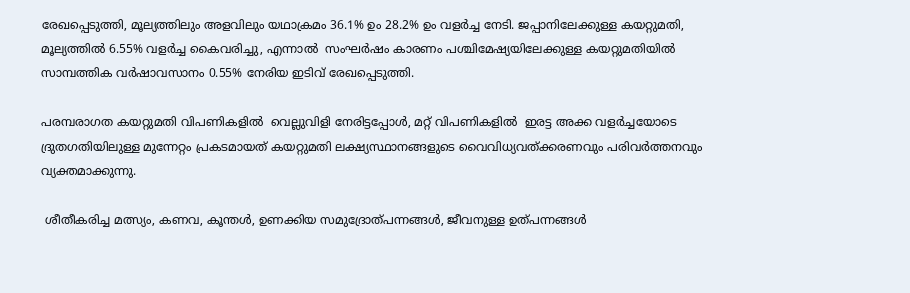രേഖപ്പെടുത്തി, മൂല്യത്തിലും അളവിലും യഥാക്രമം 36.1% ഉം 28.2% ഉം വളർച്ച നേടി. ജപ്പാനിലേക്കുള്ള കയറ്റുമതി, മൂല്യത്തിൽ 6.55% വളർച്ച കൈവരിച്ചു, എന്നാൽ  സംഘർഷം കാരണം പശ്ചിമേഷ്യയിലേക്കുള്ള കയറ്റുമതിയിൽ സാമ്പത്തിക വർഷാവസാനം 0.55% നേരിയ ഇടിവ് രേഖപ്പെടുത്തി.

പരമ്പരാഗത കയറ്റുമതി വിപണികളിൽ  വെല്ലുവിളി നേരിട്ടപ്പോൾ, മറ്റ് വിപണികളിൽ  ഇരട്ട അക്ക വളർച്ചയോടെ ദ്രുതഗതിയിലുള്ള മുന്നേറ്റം പ്രകടമായത് കയറ്റുമതി ലക്ഷ്യസ്ഥാനങ്ങളുടെ വൈവിധ്യവത്ക്കരണവും പരിവർത്തനവും വ്യക്തമാക്കുന്നു.

 ശീതീകരിച്ച മത്സ്യം, കണവ, കൂന്തൾ, ഉണക്കിയ സമുദ്രോത്പന്നങ്ങൾ, ജീവനുള്ള ഉത്പന്നങ്ങൾ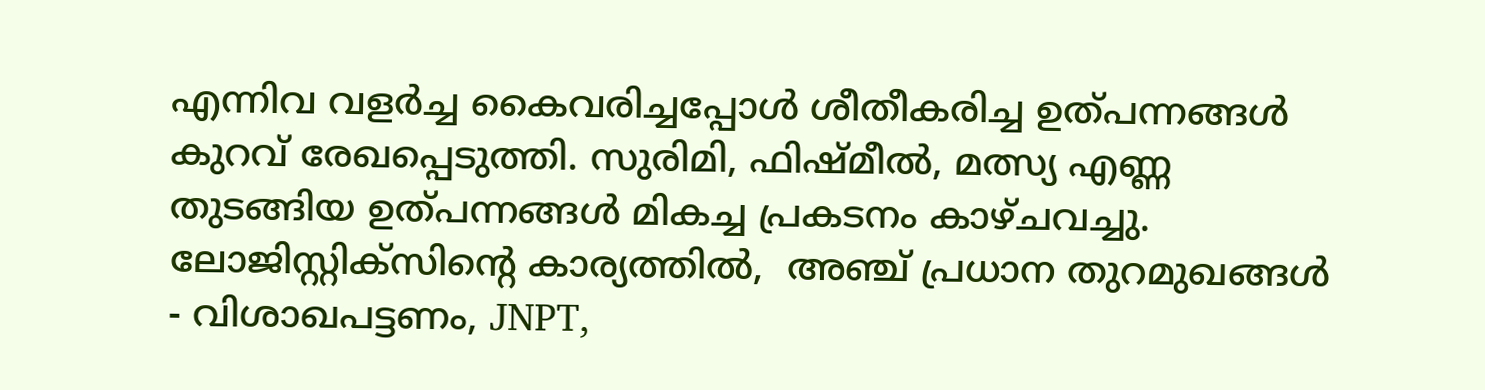എന്നിവ വളർച്ച കൈവരിച്ചപ്പോൾ ശീതീകരിച്ച ഉത്പന്നങ്ങൾ കുറവ് രേഖപ്പെടുത്തി. സുരിമി, ഫിഷ്മീൽ, മത്സ്യ എണ്ണ തുടങ്ങിയ ഉത്പന്നങ്ങൾ മികച്ച പ്രകടനം കാഴ്ചവച്ചു. ലോജിസ്റ്റിക്സിന്റെ കാര്യത്തിൽ,  അഞ്ച് പ്രധാന തുറമുഖങ്ങൾ - വിശാഖപട്ടണം, JNPT,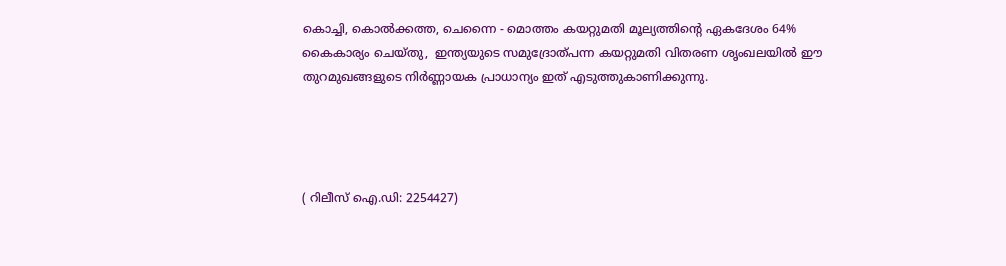കൊച്ചി, കൊൽക്കത്ത, ചെന്നൈ - മൊത്തം കയറ്റുമതി മൂല്യത്തിന്റെ ഏകദേശം 64% കൈകാര്യം ചെയ്തു,  ഇന്ത്യയുടെ സമുദ്രോത്പന്ന കയറ്റുമതി വിതരണ ശൃംഖലയിൽ ഈ തുറമുഖങ്ങളുടെ നിർണ്ണായക പ്രാധാന്യം ഇത് എടുത്തുകാണിക്കുന്നു.




( റിലീസ് ഐ.ഡി: 2254427)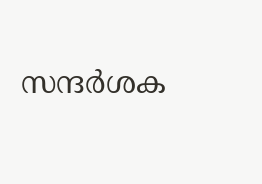സന്ദര്‍ശക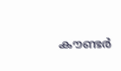കൗണ്ടര്‍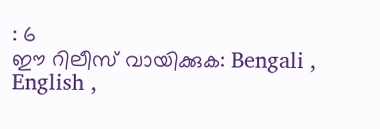: 6
ഈ റിലീസ് വായിക്കുക: Bengali , English ,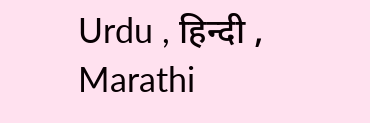Urdu , हिन्दी , Marathi